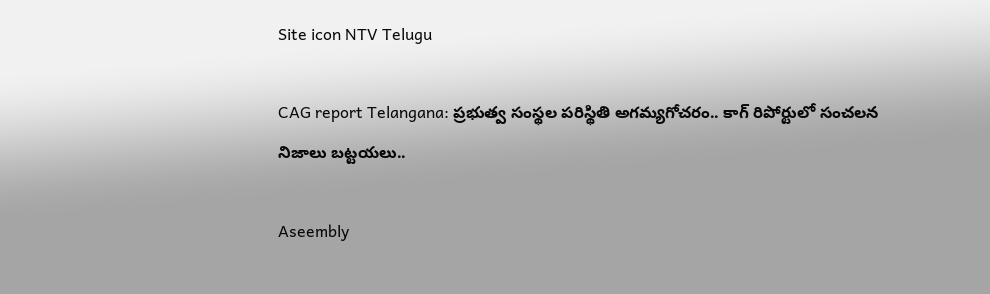Site icon NTV Telugu

CAG report Telangana: ప్రభుత్వ సంస్థల పరిస్థితి అగమ్యగోచరం.. కాగ్ రిపోర్టులో సంచలన నిజాలు బట్టయలు..

Aseembly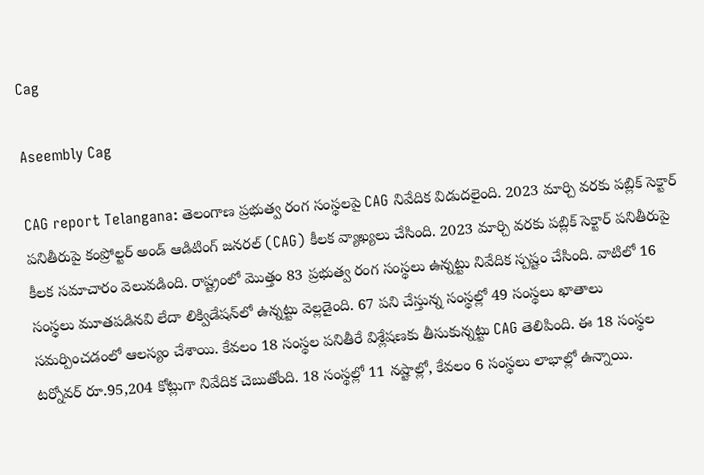Cag

Aseembly Cag

CAG report Telangana: తెలంగాణ ప్రభుత్వ రంగ సంస్థలపై CAG నివేదిక విడుదలైంది. 2023 మార్చి వరకు పబ్లిక్ సెక్టార్ పనితీరుపై కంప్రోల్టర్ అండ్ ఆడిటింగ్ జనరల్ (CAG) కీలక వ్యాఖ్యలు చేసింది. 2023 మార్చి వరకు పబ్లిక్ సెక్టార్ పనితీరుపై కీలక సమాచారం వెలువడింది. రాష్ట్రంలో మొత్తం 83 ప్రభుత్వ రంగ సంస్థలు ఉన్నట్టు నివేదిక స్పష్టం చేసింది. వాటిలో 16 సంస్థలు మూతపడినవి లేదా లిక్విడేషన్‌లో ఉన్నట్టు వెల్లడైంది. 67 పని చేస్తున్న సంస్థల్లో 49 సంస్థలు ఖాతాలు సమర్పించడంలో ఆలస్యం చేశాయి. కేవలం 18 సంస్థల పనితీరే విశ్లేషణకు తీసుకున్నట్టు CAG తెలిపింది. ఈ 18 సంస్థల టర్నోవర్ రూ.95,204 కోట్లుగా నివేదిక చెబుతోంది. 18 సంస్థల్లో 11 నష్టాల్లో, కేవలం 6 సంస్థలు లాభాల్లో ఉన్నాయి.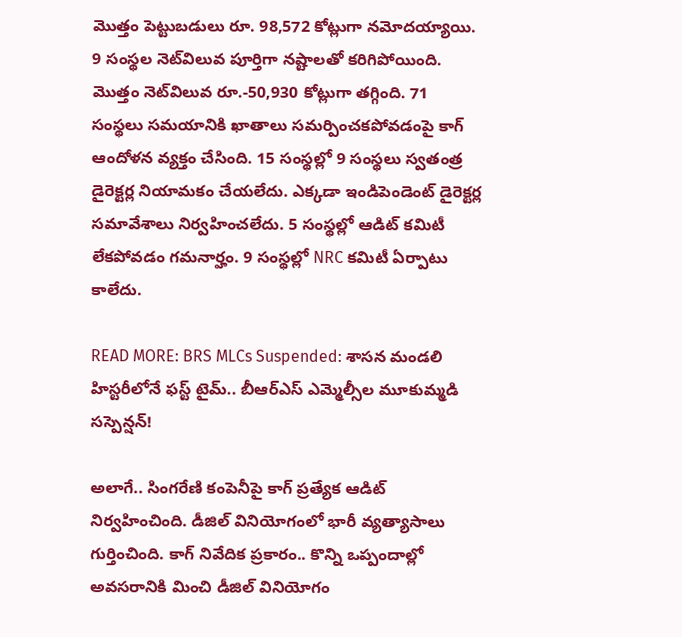మొత్తం పెట్టుబడులు రూ. 98,572 కోట్లుగా నమోదయ్యాయి. 9 సంస్థల నెట్‌విలువ పూర్తిగా నష్టాలతో కరిగిపోయింది. మొత్తం నెట్‌విలువ రూ.-50,930 కోట్లుగా తగ్గింది. 71 సంస్థలు సమయానికి ఖాతాలు సమర్పించకపోవడంపై కాగ్ ఆందోళన వ్యక్తం చేసింది. 15 సంస్థల్లో 9 సంస్థలు స్వతంత్ర డైరెక్టర్ల నియామకం చేయలేదు. ఎక్కడా ఇండిపెండెంట్ డైరెక్టర్ల సమావేశాలు నిర్వహించలేదు. 5 సంస్థల్లో ఆడిట్ కమిటీ లేకపోవడం గమనార్హం. 9 సంస్థల్లో NRC కమిటీ ఏర్పాటు కాలేదు.

READ MORE: BRS MLCs Suspended: శాసన మండలి హిస్టరీలోనే ఫస్ట్ టైమ్.. బీఆర్ఎస్ ఎమ్మెల్సీల మూకుమ్మడి సస్పెన్షన్!

అలాగే.. సింగరేణి కంపెనీపై కాగ్ ప్రత్యేక ఆడిట్ నిర్వహించింది. డీజిల్ వినియోగంలో భారీ వ్యత్యాసాలు గుర్తించింది. కాగ్ నివేదిక ప్రకారం.. కొన్ని ఒప్పందాల్లో అవసరానికి మించి డీజిల్ వినియోగం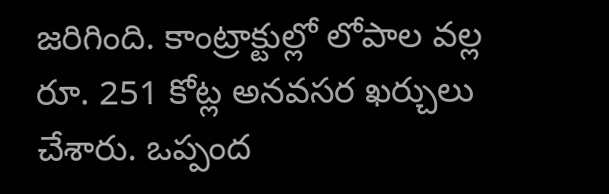జరిగింది. కాంట్రాక్టుల్లో లోపాల వల్ల రూ. 251 కోట్ల అనవసర ఖర్చులు చేశారు. ఒప్పంద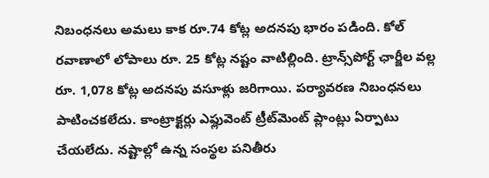నిబంధనలు అమలు కాక రూ.74 కోట్ల అదనపు భారం పడింది. కోల్ రవాణాలో లోపాలు రూ. 25 కోట్ల నష్టం వాటిల్లింది. ట్రాన్స్‌పోర్ట్ ఛార్జీల వల్ల రూ. 1,078 కోట్ల అదనపు వసూళ్లు జరిగాయి. పర్యావరణ నిబంధనలు పాటించకలేదు. కాంట్రాక్టర్లు ఎఫ్లువెంట్ ట్రీట్‌మెంట్ ప్లాంట్లు ఏర్పాటు చేయలేదు. నష్టాల్లో ఉన్న సంస్థల పనితీరు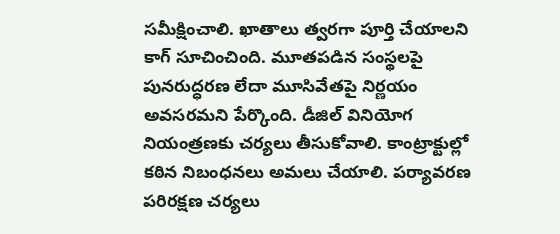సమీక్షించాలి. ఖాతాలు త్వరగా పూర్తి చేయాలని కాగ్ సూచించింది. మూతపడిన సంస్థలపై పునరుద్ధరణ లేదా మూసివేతపై నిర్ణయం అవసరమని పేర్కొంది. డీజిల్ వినియోగ నియంత్రణకు చర్యలు తీసుకోవాలి. కాంట్రాక్టుల్లో కఠిన నిబంధనలు అమలు చేయాలి. పర్యావరణ పరిరక్షణ చర్యలు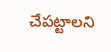చేపట్టాలని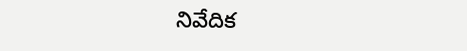నివేదిక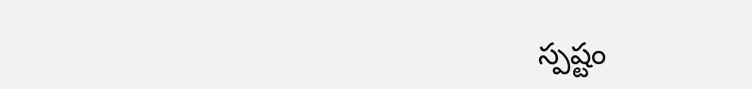స్పష్టం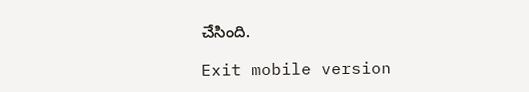చేసింది.

Exit mobile version